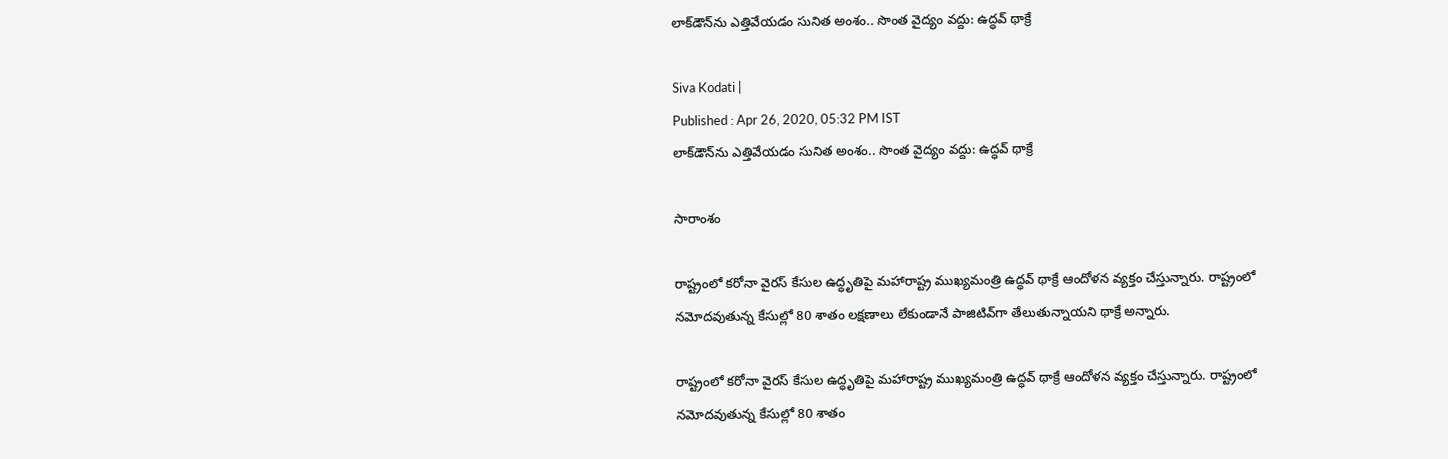లాక్‌డౌన్‌ను ఎత్తివేయడం సునిత అంశం.. సొంత వైద్యం వద్దు: ఉద్ధవ్ థాక్రే

Siva Kodati |
Published : Apr 26, 2020, 05:32 PM IST
లాక్‌డౌన్‌ను ఎత్తివేయడం సునిత అంశం.. సొంత వైద్యం వద్దు: ఉద్ధవ్ థాక్రే

సారాంశం

రాష్ట్రంలో కరోనా వైరస్ కేసుల ఉద్ధృతిపై మహారాష్ట్ర ముఖ్యమంత్రి ఉద్ధవ్ థాక్రే ఆందోళన వ్యక్తం చేస్తున్నారు. రాష్ట్రంలో నమోదవుతున్న కేసుల్లో 80 శాతం లక్షణాలు లేకుండానే పాజిటివ్‌గా తేలుతున్నాయని థాక్రే అన్నారు.

రాష్ట్రంలో కరోనా వైరస్ కేసుల ఉద్ధృతిపై మహారాష్ట్ర ముఖ్యమంత్రి ఉద్ధవ్ థాక్రే ఆందోళన వ్యక్తం చేస్తున్నారు. రాష్ట్రంలో నమోదవుతున్న కేసుల్లో 80 శాతం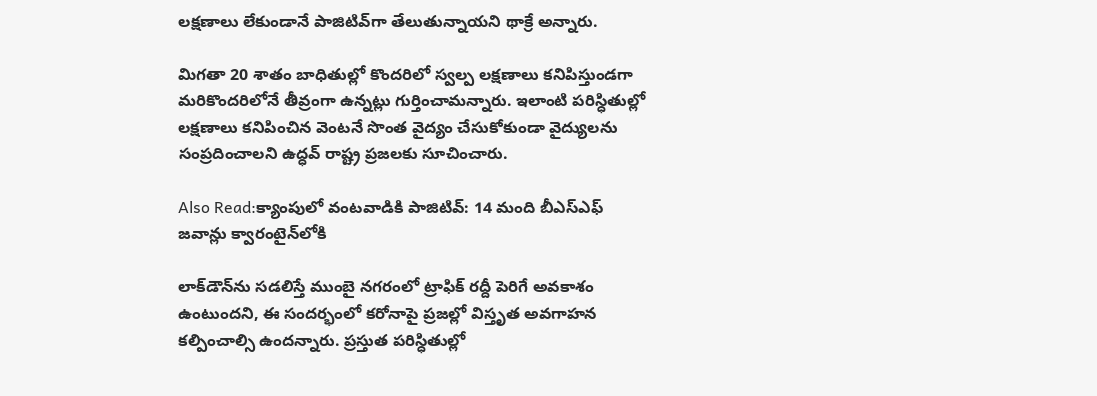లక్షణాలు లేకుండానే పాజిటివ్‌గా తేలుతున్నాయని థాక్రే అన్నారు.

మిగతా 20 శాతం బాధితుల్లో కొందరిలో స్వల్ప లక్షణాలు కనిపిస్తుండగా మరికొందరిలోనే తీవ్రంగా ఉన్నట్లు గుర్తించామన్నారు. ఇలాంటి పరిస్ధితుల్లో లక్షణాలు కనిపించిన వెంటనే సొంత వైద్యం చేసుకోకుండా వైద్యులను సంప్రదించాలని ఉద్ధవ్ రాష్ట్ర ప్రజలకు సూచించారు.

Also Read:క్యాంపులో వంటవాడికి పాజిటివ్: 14 మంది బీఎస్ఎఫ్ జవాన్లు క్వారంటైన్‌లోకి

లాక్‌డౌన్‌ను సడలిస్తే ముంబై నగరంలో ట్రాఫిక్ రద్దీ పెరిగే అవకాశం ఉంటుందని, ఈ సందర్భంలో కరోనాపై ప్రజల్లో విస్తృత అవగాహన కల్పించాల్సి ఉందన్నారు. ప్రస్తుత పరిస్ధితుల్లో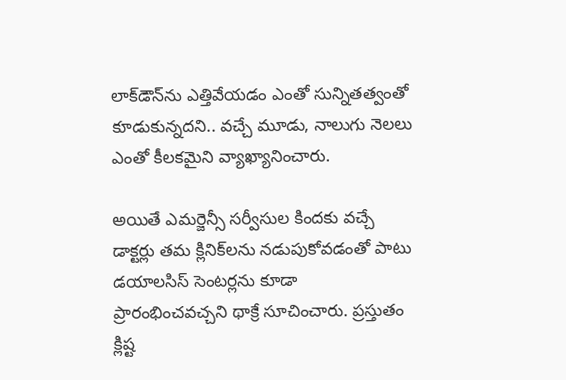లాక్‌‌డౌన్‌ను ఎత్తివేయడం ఎంతో సున్నితత్వంతో కూడుకున్నదని.. వచ్చే మూడు, నాలుగు నెలలు ఎంతో కీలకమైని వ్యాఖ్యానించారు.

అయితే ఎమర్జెన్సీ సర్వీసుల కిందకు వచ్చే డాక్టర్లు తమ క్లినిక్‌లను నడుపుకోవడంతో పాటు డయాలసిస్ సెంటర్లను కూడా ప్రారంభించవచ్చని థాక్రే సూచించారు. ప్రస్తుతం క్లిష్ట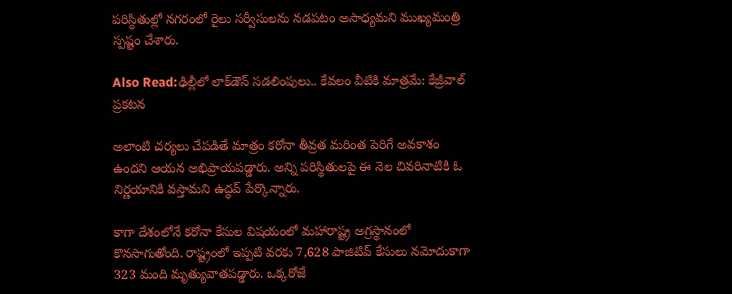పరిస్ధితుల్లో నగరంలో రైలు సర్వీసులను నడపటం అసాధ్యమని ముఖ్యమంత్రి స్పష్టం చేశారు.

Also Read:ఢిల్లీలో లాక్‌డౌన్ సడలింపులు.. కేవలం వీటికి మాత్రమే: కేజ్రీవాల్ ప్రకటన

అలాంటి చర్యలు చేపడితే మాత్రం కరోనా తీవ్రత మరింత పెరిగే అవకాశం ఉందని ఆయన అభిప్రాయపడ్డారు. అన్ని పరిస్థితులపై ఈ నెల చివరినాటికి ఓ నిర్ణయానికి వస్తామని ఉద్థవ్ పేర్కొన్నారు.

కాగా దేశంలోనే కరోనా కేసుల విషయంలో మహారాష్ట్ర అగ్రస్థానంలో కొనసాగుతోంది. రాష్ట్రంలో ఇప్పటి వరకు 7,628 పాజిటివ్ కేసులు నమోదుకాగా 323 మంది మృత్యువాతపడ్డారు. ఒక్కరోజే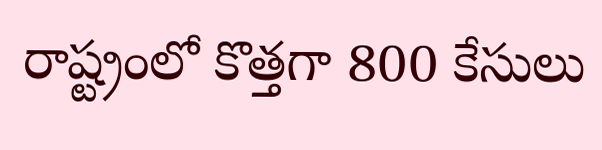రాష్ట్రంలో కొత్తగా 800 కేసులు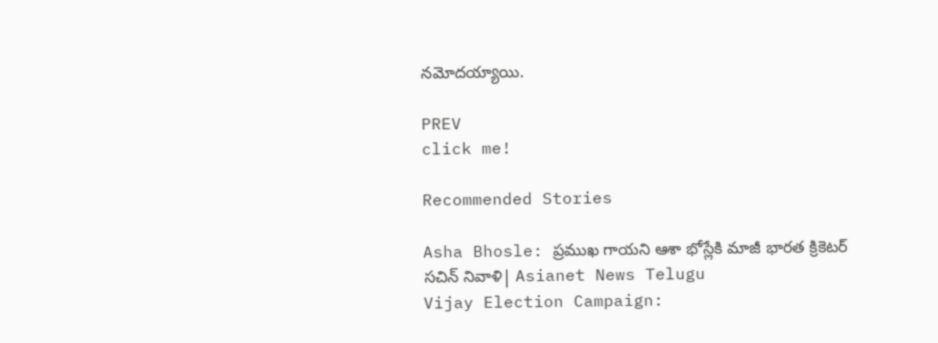నమోదయ్యాయి.

PREV
click me!

Recommended Stories

Asha Bhosle: ప్రముఖ గాయని ఆశా భోస్లేకి మాజీ భారత క్రికెటర్ సచిన్ నివాళి| Asianet News Telugu
Vijay Election Campaign: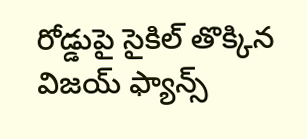రోడ్డుపై సైకిల్ తొక్కిన విజయ్ ఫ్యాన్స్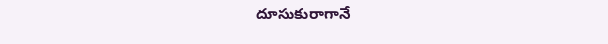దూసుకురాగానే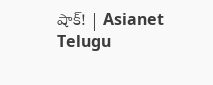షాక్! | Asianet Telugu